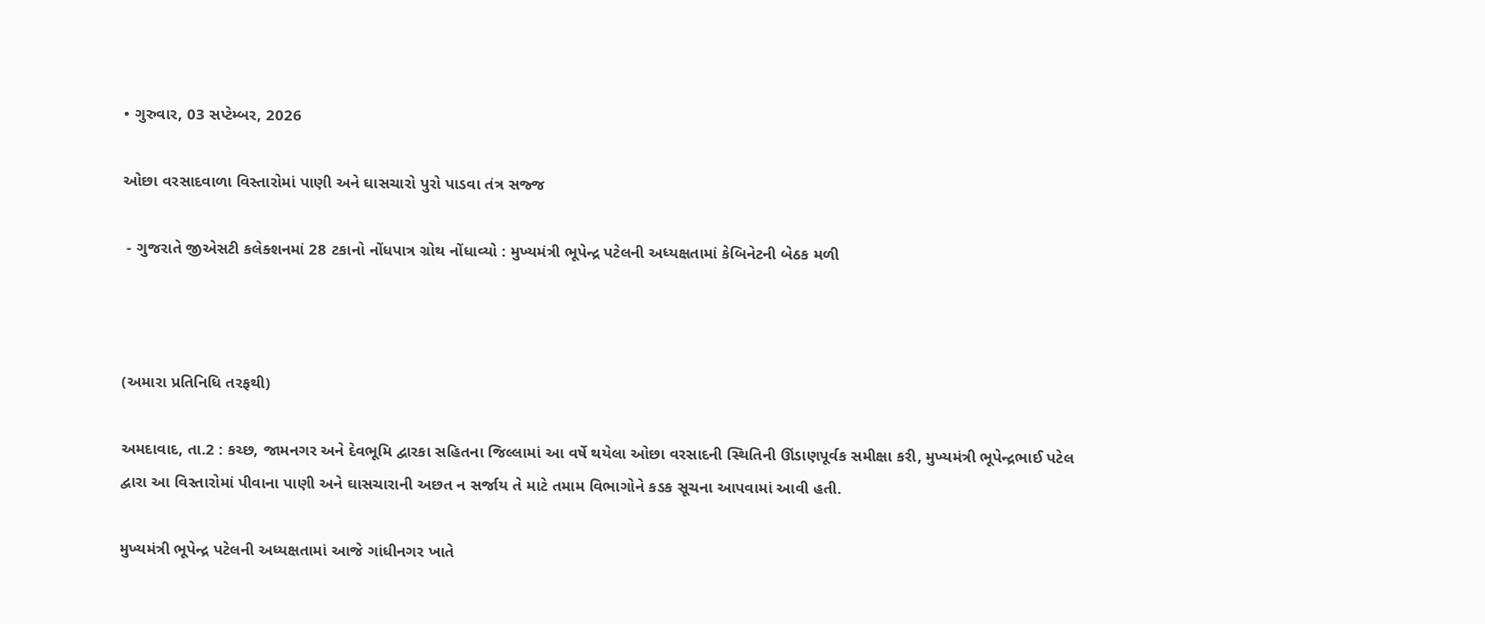• ગુરુવાર, 03 સપ્ટેમ્બર, 2026

ઓછા વરસાદવાળા વિસ્તારોમાં પાણી અને ઘાસચારો પુરો પાડવા તંત્ર સજ્જ

 - ગુજરાતે જીએસટી કલેક્શનમાં 28 ટકાનો નોંધપાત્ર ગ્રોથ નોંધાવ્યો : મુખ્યમંત્રી ભૂપેન્દ્ર પટેલની અધ્યક્ષતામાં કેબિનેટની બેઠક મળી



(અમારા પ્રતિનિધિ તરફથી)

અમદાવાદ, તા.2 : કચ્છ, જામનગર અને દેવભૂમિ દ્વારકા સહિતના જિલ્લામાં આ વર્ષે થયેલા ઓછા વરસાદની સ્થિતિની ઊંડાણપૂર્વક સમીક્ષા કરી, મુખ્યમંત્રી ભૂપેન્દ્રભાઈ પટેલ દ્વારા આ વિસ્તારોમાં પીવાના પાણી અને ઘાસચારાની અછત ન સર્જાય તે માટે તમામ વિભાગોને કડક સૂચના આપવામાં આવી હતી.

મુખ્યમંત્રી ભૂપેન્દ્ર પટેલની અધ્યક્ષતામાં આજે ગાંધીનગર ખાતે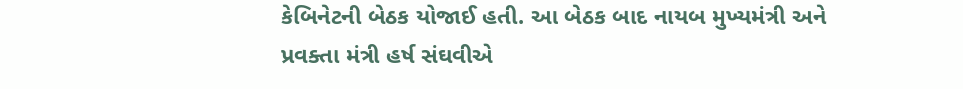કેબિનેટની બેઠક યોજાઈ હતી. આ બેઠક બાદ નાયબ મુખ્યમંત્રી અને પ્રવક્તા મંત્રી હર્ષ સંઘવીએ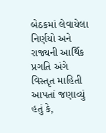બેઠકમાં લેવાયેલા નિર્ણયો અને રાજ્યની આર્થિક પ્રગતિ અંગે વિસ્તૃત માહિતી આપતાં જણાવ્યું હતું કે,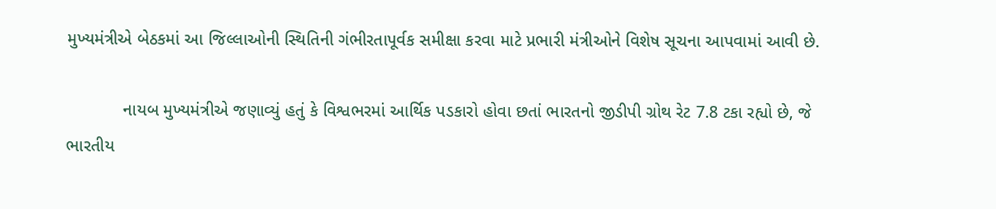મુખ્યમંત્રીએ બેઠકમાં આ જિલ્લાઓની સ્થિતિની ગંભીરતાપૂર્વક સમીક્ષા કરવા માટે પ્રભારી મંત્રીઓને વિશેષ સૂચના આપવામાં આવી છે.

            નાયબ મુખ્યમંત્રીએ જણાવ્યું હતું કે વિશ્વભરમાં આર્થિક પડકારો હોવા છતાં ભારતનો જીડીપી ગ્રોથ રેટ 7.8 ટકા રહ્યો છે, જે ભારતીય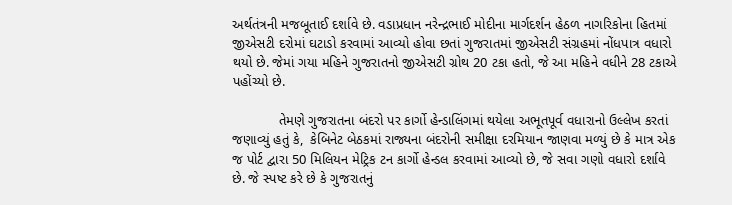અર્થતંત્રની મજબૂતાઈ દર્શાવે છે. વડાપ્રધાન નરેન્દ્રભાઈ મોદીના માર્ગદર્શન હેઠળ નાગરિકોના હિતમાં જીએસટી દરોમાં ઘટાડો કરવામાં આવ્યો હોવા છતાં ગુજરાતમાં જીએસટી સંગ્રહમાં નોંધપાત્ર વધારો થયો છે. જેમાં ગયા મહિને ગુજરાતનો જીએસટી ગ્રોથ 20 ટકા હતો, જે આ મહિને વધીને 28 ટકાએ પહોંચ્યો છે.

            તેમણે ગુજરાતના બંદરો પર કાર્ગો હેન્ડાલિંગમાં થયેલા અભૂતપૂર્વ વધારાનો ઉલ્લેખ કરતાં જણાવ્યું હતું કે,  કેબિનેટ બેઠકમાં રાજ્યના બંદરોની સમીક્ષા દરમિયાન જાણવા મળ્યું છે કે માત્ર એક જ પોર્ટ દ્વારા 50 મિલિયન મેટ્રિક ટન કાર્ગો હેન્ડલ કરવામાં આવ્યો છે, જે સવા ગણો વધારો દર્શાવે છે. જે સ્પષ્ટ કરે છે કે ગુજરાતનું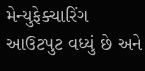મેન્યુફેક્ચારિંગ આઉટપુટ વધ્યું છે અને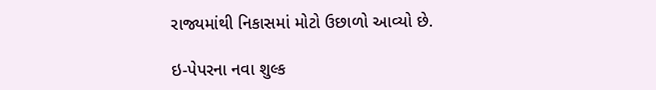રાજ્યમાંથી નિકાસમાં મોટો ઉછાળો આવ્યો છે.

ઇ-પેપરના નવા શુલ્ક